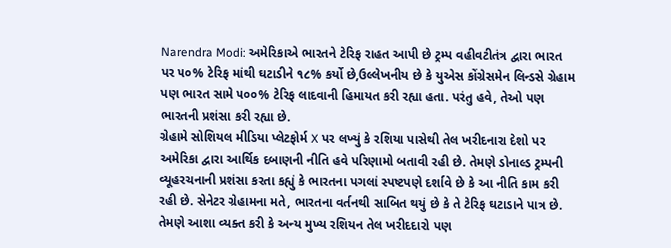Narendra Modi: અમેરિકાએ ભારતને ટેરિફ રાહત આપી છે ટ્રમ્પ વહીવટીતંત્ર દ્વારા ભારત પર ૫૦% ટેરિફ માંથી ઘટાડીને ૧૮% કર્યો છે,ઉલ્લેખનીય છે કે યુએસ કોંગ્રેસમેન લિન્ડસે ગ્રેહામ પણ ભારત સામે ૫૦૦% ટેરિફ લાદવાની હિમાયત કરી રહ્યા હતા. પરંતુ હવે, તેઓ પણ ભારતની પ્રશંસા કરી રહ્યા છે.
ગ્રેહામે સોશિયલ મીડિયા પ્લેટફોર્મ X પર લખ્યું કે રશિયા પાસેથી તેલ ખરીદનારા દેશો પર અમેરિકા દ્વારા આર્થિક દબાણની નીતિ હવે પરિણામો બતાવી રહી છે. તેમણે ડોનાલ્ડ ટ્રમ્પની વ્યૂહરચનાની પ્રશંસા કરતા કહ્યું કે ભારતના પગલાં સ્પષ્ટપણે દર્શાવે છે કે આ નીતિ કામ કરી રહી છે. સેનેટર ગ્રેહામના મતે, ભારતના વર્તનથી સાબિત થયું છે કે તે ટેરિફ ઘટાડાને પાત્ર છે. તેમણે આશા વ્યક્ત કરી કે અન્ય મુખ્ય રશિયન તેલ ખરીદદારો પણ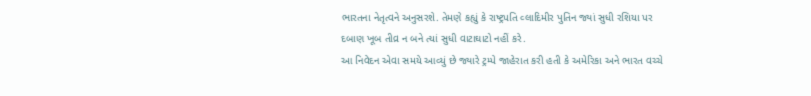ભારતના નેતૃત્વને અનુસરશે. તેમણે કહ્યું કે રાષ્ટ્રપતિ વ્લાદિમીર પુતિન જ્યાં સુધી રશિયા પર દબાણ ખૂબ તીવ્ર ન બને ત્યાં સુધી વાટાઘાટો નહીં કરે.
આ નિવેદન એવા સમયે આવ્યું છે જ્યારે ટ્રમ્પે જાહેરાત કરી હતી કે અમેરિકા અને ભારત વચ્ચે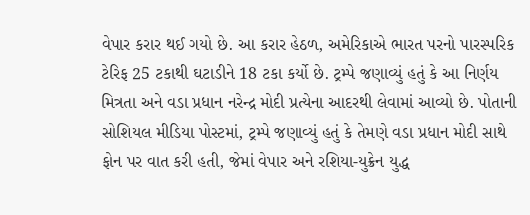વેપાર કરાર થઈ ગયો છે. આ કરાર હેઠળ, અમેરિકાએ ભારત પરનો પારસ્પરિક ટેરિફ 25 ટકાથી ઘટાડીને 18 ટકા કર્યો છે. ટ્રમ્પે જણાવ્યું હતું કે આ નિર્ણય મિત્રતા અને વડા પ્રધાન નરેન્દ્ર મોદી પ્રત્યેના આદરથી લેવામાં આવ્યો છે. પોતાની સોશિયલ મીડિયા પોસ્ટમાં, ટ્રમ્પે જણાવ્યું હતું કે તેમણે વડા પ્રધાન મોદી સાથે ફોન પર વાત કરી હતી, જેમાં વેપાર અને રશિયા-યુક્રેન યુદ્ધ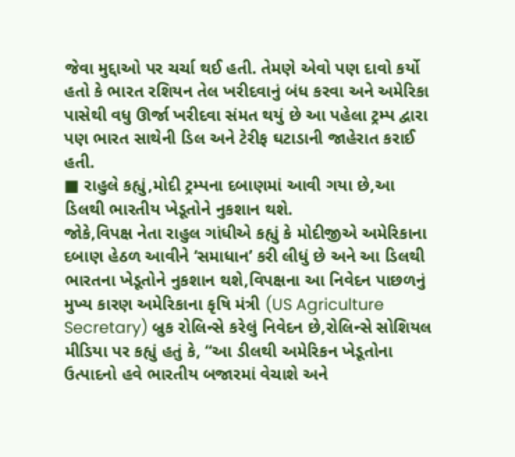જેવા મુદ્દાઓ પર ચર્ચા થઈ હતી. તેમણે એવો પણ દાવો કર્યો હતો કે ભારત રશિયન તેલ ખરીદવાનું બંધ કરવા અને અમેરિકા પાસેથી વધુ ઊર્જા ખરીદવા સંમત થયું છે આ પહેલા ટ્રમ્પ દ્વારા પણ ભારત સાથેની ડિલ અને ટેરીફ ઘટાડાની જાહેરાત કરાઈ હતી.
■ રાહુલે કહ્યું,મોદી ટ્રમ્પના દબાણમાં આવી ગયા છે,આ ડિલથી ભારતીય ખેડૂતોને નુકશાન થશે.
જોકે,વિપક્ષ નેતા રાહુલ ગાંધીએ કહ્યું કે મોદીજીએ અમેરિકાના દબાણ હેઠળ આવીને ‘સમાધાન’ કરી લીધું છે અને આ ડિલથી ભારતના ખેડૂતોને નુકશાન થશે,વિપક્ષના આ નિવેદન પાછળનું મુખ્ય કારણ અમેરિકાના કૃષિ મંત્રી (US Agriculture Secretary) બ્રુક રોલિન્સે કરેલું નિવેદન છે,રોલિન્સે સોશિયલ મીડિયા પર કહ્યું હતું કે, “આ ડીલથી અમેરિકન ખેડૂતોના ઉત્પાદનો હવે ભારતીય બજારમાં વેચાશે અને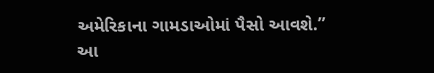અમેરિકાના ગામડાઓમાં પૈસો આવશે.”
આ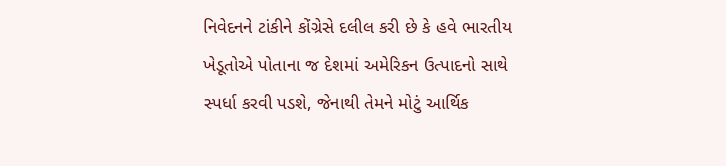નિવેદનને ટાંકીને કોંગ્રેસે દલીલ કરી છે કે હવે ભારતીય ખેડૂતોએ પોતાના જ દેશમાં અમેરિકન ઉત્પાદનો સાથે સ્પર્ધા કરવી પડશે, જેનાથી તેમને મોટું આર્થિક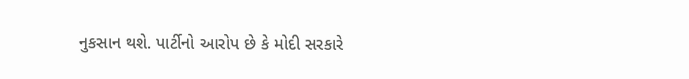નુકસાન થશે. પાર્ટીનો આરોપ છે કે મોદી સરકારે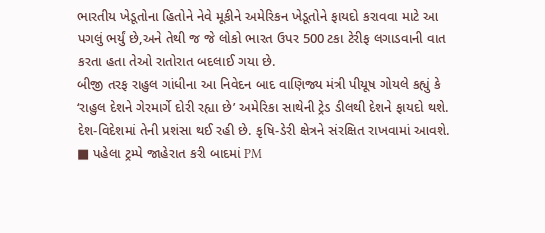ભારતીય ખેડૂતોના હિતોને નેવે મૂકીને અમેરિકન ખેડૂતોને ફાયદો કરાવવા માટે આ પગલું ભર્યું છે,અને તેથી જ જે લોકો ભારત ઉપર 500 ટકા ટેરીફ લગાડવાની વાત કરતા હતા તેઓ રાતોરાત બદલાઈ ગયા છે.
બીજી તરફ રાહુલ ગાંધીના આ નિવેદન બાદ વાણિજ્ય મંત્રી પીયૂષ ગોયલે કહ્યું કે ‘રાહુલ દેશને ગેરમાર્ગે દોરી રહ્યા છે’ અમેરિકા સાથેની ટ્રેડ ડીલથી દેશને ફાયદો થશે. દેશ-વિદેશમાં તેની પ્રશંસા થઈ રહી છે. કૃષિ-ડેરી ક્ષેત્રને સંરક્ષિત રાખવામાં આવશે.
■ પહેલા ટ્રમ્પે જાહેરાત કરી બાદમાં PM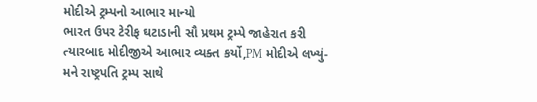મોદીએ ટ્રમ્પનો આભાર માન્યો
ભારત ઉપર ટેરીફ ઘટાડાની સૌ પ્રથમ ટ્રમ્પે જાહેરાત કરી ત્યારબાદ મોદીજીએ આભાર વ્યક્ત કર્યો,PM મોદીએ લખ્યું- મને રાષ્ટ્રપતિ ટ્રમ્પ સાથે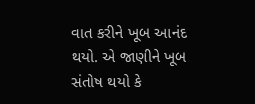વાત કરીને ખૂબ આનંદ થયો. એ જાણીને ખૂબ સંતોષ થયો કે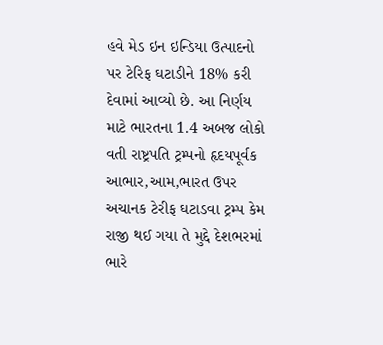હવે મેડ ઇન ઇન્ડિયા ઉત્પાદનો પર ટેરિફ ઘટાડીને 18% કરી દેવામાં આવ્યો છે. આ નિર્ણય માટે ભારતના 1.4 અબજ લોકો વતી રાષ્ટ્રપતિ ટ્રમ્પનો હૃદયપૂર્વક આભાર,આમ,ભારત ઉપર અચાનક ટેરીફ ઘટાડવા ટ્રમ્પ કેમ રાજી થઈ ગયા તે મુદ્દે દેશભરમાં ભારે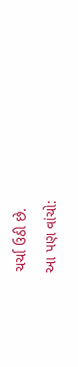ચર્ચા ઉઠી છે.
આ પણ વાંચો: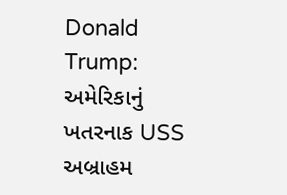Donald Trump: અમેરિકાનું ખતરનાક USS અબ્રાહમ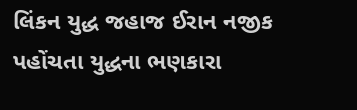લિંકન યુદ્ધ જહાજ ઈરાન નજીક પહોંચતા યુદ્ધના ભણકારા